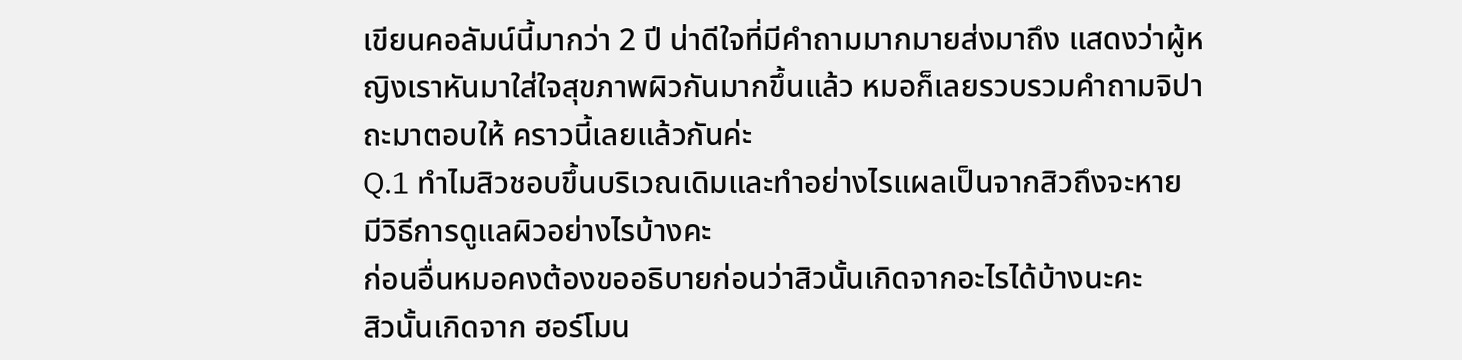เขียนคอลัมน์นี้มากว่า 2 ปี น่าดีใจที่มีคำถามมากมายส่งมาถึง แสดงว่าผู้หญิงเราหันมาใส่ใจสุขภาพผิวกันมากขึ้นแล้ว หมอก็เลยรวบรวมคำถามจิปาถะมาตอบให้ คราวนี้เลยแล้วกันค่ะ
Q.1 ทำไมสิวชอบขึ้นบริเวณเดิมและทำอย่างไรแผลเป็นจากสิวถึงจะหาย มีวิธีการดูแลผิวอย่างไรบ้างคะ
ก่อนอื่นหมอคงต้องขออธิบายก่อนว่าสิวนั้นเกิดจากอะไรได้บ้างนะคะ
สิวนั้นเกิดจาก ฮอร์โมน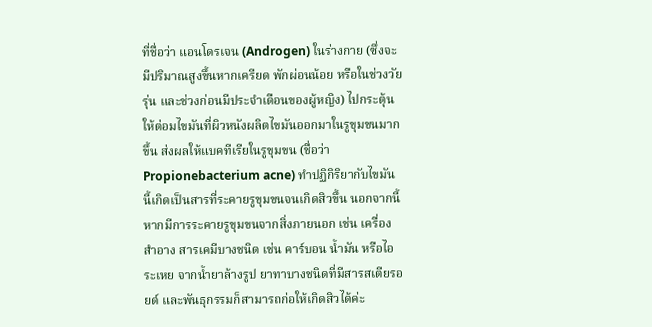ที่ชื่อว่า แอนโดรเจน (Androgen) ในร่างกาย (ซึ่งจะมีปริมาณสูงขึ้นหากเครียด พักผ่อนน้อย หรือในช่วงวัยรุ่น และช่วงก่อนมีประจำเดือนของผู้หญิง) ไปกระตุ้นให้ต่อมไขมันที่ผิวหนังผลิตไขมันออกมาในรูขุมขนมากขึ้น ส่งผลให้แบคทีเรียในรูขุมขน (ชื่อว่า Propionebacterium acne) ทำปฏิกิริยากับไขมันนี้เกิดเป็นสารที่ระคายรูขุมขนจนเกิดสิวขึ้น นอกจากนี้หากมีการระคายรูขุมขนจากสิ่งภายนอก เช่น เครื่องสำอาง สารเคมีบางชนิด เช่น คาร์บอน น้ำมัน หรือไอระเหย จากน้ำยาล้างรูป ยาทาบางชนิดที่มีสารสเตียรอยด์ และพันธุกรรมก็สามารถก่อให้เกิดสิวได้ค่ะ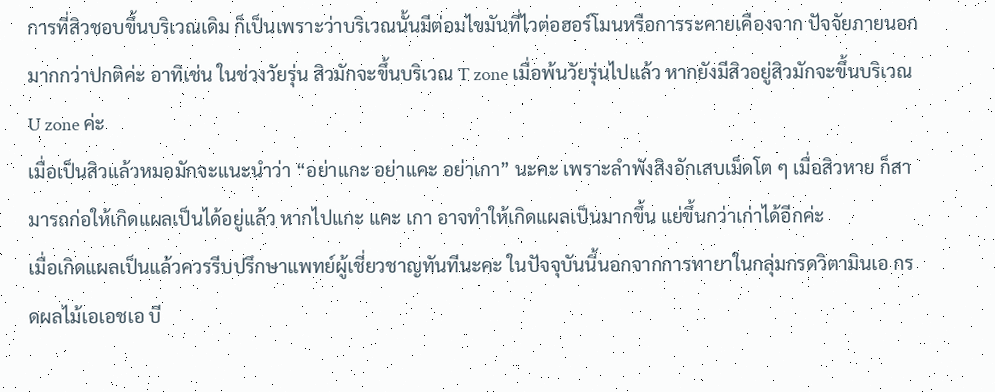การที่สิวชอบขึ้นบริเวณเดิม ก็เป็นเพราะว่าบริเวณนั้นมีต่อมไขมันที่ไวต่อฮอร์โมนหรือการระคายเคืองจาก ปัจจัยภายนอกมากกว่าปกติค่ะ อาทิเช่น ในช่วงวัยรุ่น สิวมักจะขึ้นบริเวณ T zone เมื่อพ้นวัยรุ่นไปแล้ว หากยังมีสิวอยู่สิวมักจะขึ้นบริเวณ U zone ค่ะ
เมื่อเป็นสิวแล้วหมอมักจะแนะนำว่า “อย่าแกะ อย่าแคะ อย่าเกา” นะคะ เพราะลำพังสิงอักเสบเม็ดโต ๆ เมื่อสิวหาย ก็สามารถก่อให้เกิดแผลเป็นได้อยู่แล้ว หากไปแกะ แคะ เกา อาจทำให้เกิดแผลเป็นมากขึ้น แย่ขึ้นกว่าเก่าได้อีกค่ะ
เมื่อเกิดแผลเป็นแล้วควรรีบปรึกษาแพทย์ผู้เชี่ยวชาญทันทีนะคะ ในปัจจุบันนี้นอกจากการทายาในกลุ่มกรดวิตามินเอ กรดผลไม้เอเอชเอ บี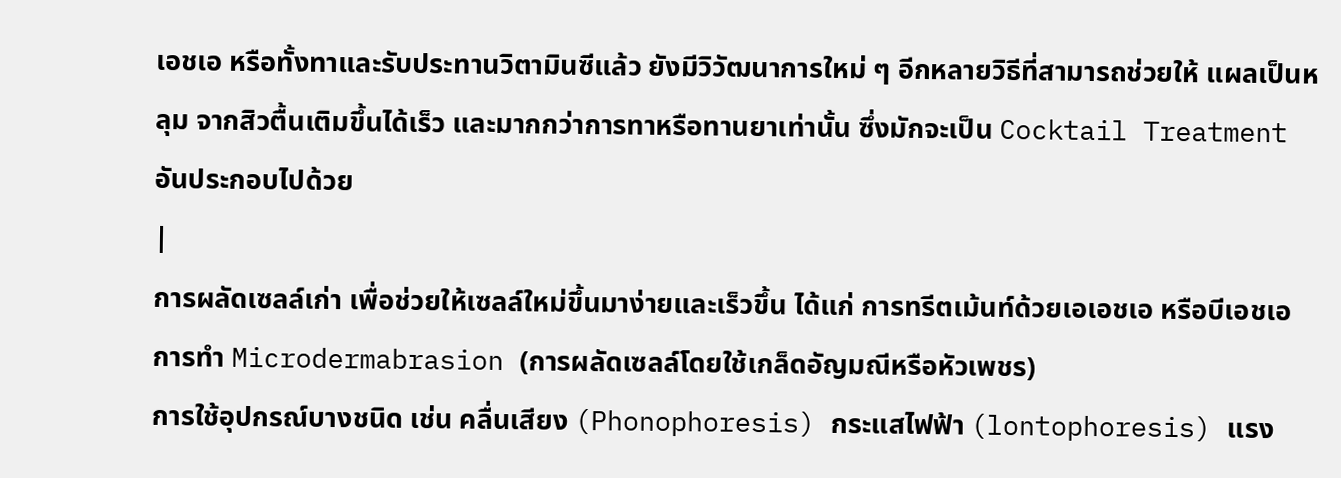เอชเอ หรือทั้งทาและรับประทานวิตามินซีแล้ว ยังมีวิวัฒนาการใหม่ ๆ อีกหลายวิธีที่สามารถช่วยให้ แผลเป็นหลุม จากสิวตื้นเติมขึ้นได้เร็ว และมากกว่าการทาหรือทานยาเท่านั้น ซึ่งมักจะเป็น Cocktail Treatment อันประกอบไปด้วย
|
การผลัดเซลล์เก่า เพื่อช่วยให้เซลล์ใหม่ขึ้นมาง่ายและเร็วขึ้น ได้แก่ การทรีตเม้นท์ด้วยเอเอชเอ หรือบีเอชเอ การทำ Microdermabrasion (การผลัดเซลล์โดยใช้เกล็ดอัญมณีหรือหัวเพชร)
การใช้อุปกรณ์บางชนิด เช่น คลื่นเสียง (Phonophoresis) กระแสไฟฟ้า (lontophoresis) แรง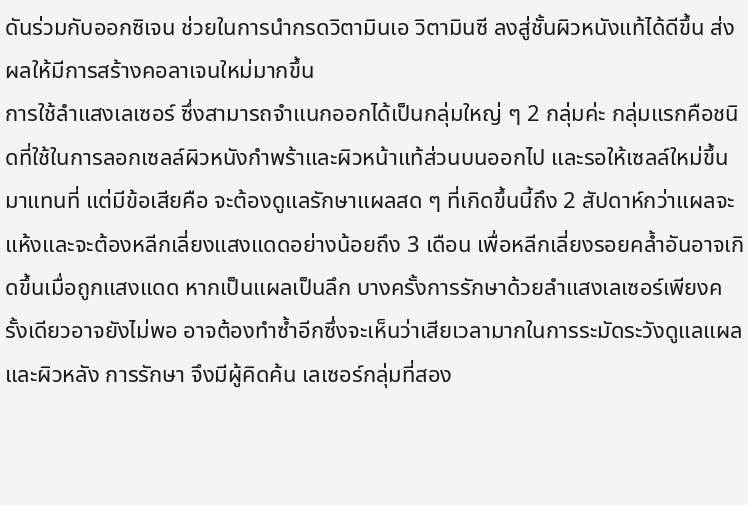ดันร่วมกับออกซิเจน ช่วยในการนำกรดวิตามินเอ วิตามินซี ลงสู่ชั้นผิวหนังแท้ได้ดีขึ้น ส่งผลให้มีการสร้างคอลาเจนใหม่มากขึ้น
การใช้ลำแสงเลเซอร์ ซึ่งสามารถจำแนกออกได้เป็นกลุ่มใหญ่ ๆ 2 กลุ่มค่ะ กลุ่มแรกคือชนิดที่ใช้ในการลอกเซลล์ผิวหนังกำพร้าและผิวหน้าแท้ส่วนบนออกไป และรอให้เซลล์ใหม่ขึ้นมาแทนที่ แต่มีข้อเสียคือ จะต้องดูแลรักษาแผลสด ๆ ที่เกิดขึ้นนี้ถึง 2 สัปดาห์กว่าแผลจะแห้งและจะต้องหลีกเลี่ยงแสงแดดอย่างน้อยถึง 3 เดือน เพื่อหลีกเลี่ยงรอยคล้ำอันอาจเกิดขึ้นเมื่อถูกแสงแดด หากเป็นแผลเป็นลึก บางครั้งการรักษาด้วยลำแสงเลเซอร์เพียงครั้งเดียวอาจยังไม่พอ อาจต้องทำซ้ำอีกซึ่งจะเห็นว่าเสียเวลามากในการระมัดระวังดูแลแผลและผิวหลัง การรักษา จึงมีผู้คิดค้น เลเซอร์กลุ่มที่สอง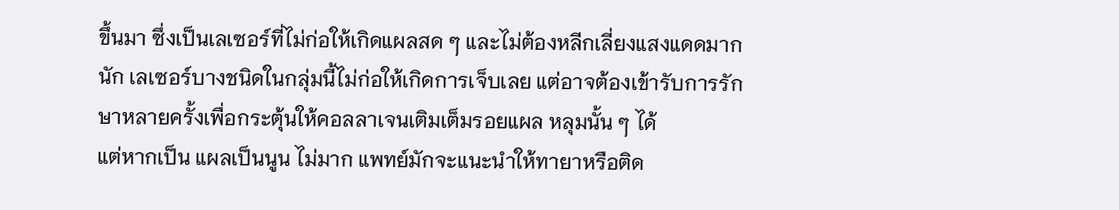ขึ้นมา ซึ่งเป็นเลเซอร์ที่ไม่ก่อให้เกิดแผลสด ๆ และไม่ต้องหลีกเลี่ยงแสงแดดมากนัก เลเซอร์บางชนิดในกลุ่มนี้ไม่ก่อให้เกิดการเจ็บเลย แต่อาจต้องเข้ารับการรักษาหลายครั้งเพื่อกระตุ้นให้คอลลาเจนเติมเต็มรอยแผล หลุมนั้น ๆ ได้
แต่หากเป็น แผลเป็นนูน ไม่มาก แพทย์มักจะแนะนำให้ทายาหรือติด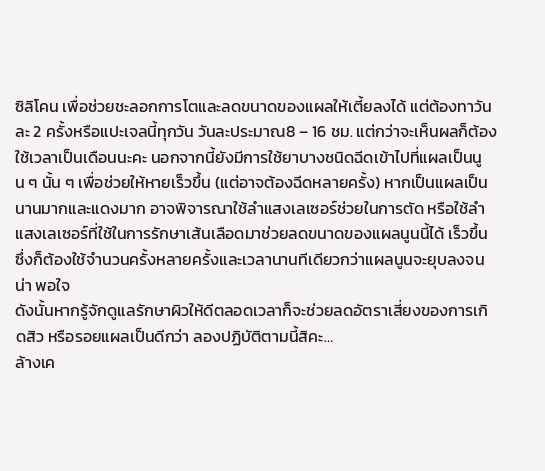ซิลิโคน เพื่อช่วยชะลอกการโตและลดขนาดของแผลให้เตี้ยลงได้ แต่ต้องทาวันละ 2 ครั้งหรือแปะเจลนี้ทุกวัน วันละประมาณ8 – 16 ชม. แต่กว่าจะเห็นผลก็ต้องใช้เวลาเป็นเดือนนะคะ นอกจากนี้ยังมีการใช้ยาบางชนิดฉีดเข้าไปที่แผลเป็นนูน ๆ นั้น ๆ เพื่อช่วยให้หายเร็วขึ้น (แต่อาจต้องฉีดหลายครั้ง) หากเป็นแผลเป็นนานมากและแดงมาก อาจพิจารณาใช้ลำแสงเลเซอร์ช่วยในการตัด หรือใช้ลำแสงเลเซอร์ที่ใช้ในการรักษาเส้นเลือดมาช่วยลดขนาดของแผลนูนนี้ได้ เร็วขึ้น ซึ่งก็ต้องใช้จำนวนครั้งหลายครั้งและเวลานานทีเดียวกว่าแผลนูนจะยุบลงจนน่า พอใจ
ดังนั้นหากรู้จักดูแลรักษาผิวให้ดีตลอดเวลาก็จะช่วยลดอัตราเสี่ยงของการเกิดสิว หรือรอยแผลเป็นดีกว่า ลองปฏิบัติตามนี้สิคะ…
ล้างเค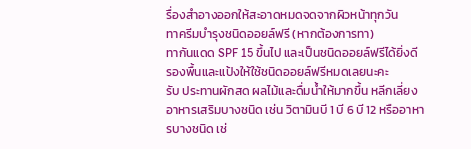รื่องสำอางออกให้สะอาดหมดจดจากผิวหน้าทุกวัน
ทาครีมบำรุงชนิดออยล์ฟรี (หากต้องการทา)
ทากันแดด SPF 15 ขึ้นไป และเป็นชนิดออยล์ฟรีได้ยิ่งดี
รองพื้นและแป้งให้ใช้ชนิดออยล์ฟรีหมดเลยนะคะ
รับ ประทานผักสด ผลไม้และดื่มน้ำให้มากขึ้น หลีกเลี่ยงอาหารเสริมบางชนิด เช่น วิตามินบี 1 บี 6 บี 12 หรืออาหารบางชนิด เช่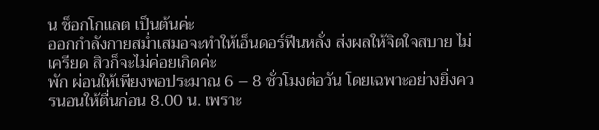น ช็อกโกแลต เป็นต้นค่ะ
ออกกำลังกายสม่ำเสมอจะทำให้เอ็นดอร์ฟีนหลั่ง ส่งผลให้จิตใจสบาย ไม่เครียด สิวก็จะไม่ค่อยเกิดค่ะ
พัก ผ่อนให้เพียงพอประมาณ 6 – 8 ชั่วโมงต่อวัน โดยเฉพาะอย่างยิ่งควรนอนให้ตื่นก่อน 8.00 น. เพราะ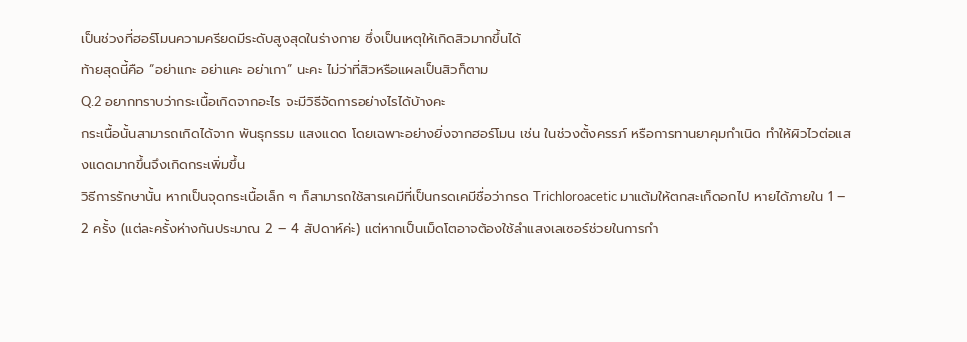เป็นช่วงที่ฮอร์โมนความครียดมีระดับสูงสุดในร่างกาย ซึ่งเป็นเหตุให้เกิดสิวมากขึ้นได้
ท้ายสุดนี้คือ “อย่าแกะ อย่าแคะ อย่าเกา” นะคะ ไม่ว่าที่สิวหรือแผลเป็นสิวก็ตาม
Q.2 อยากทราบว่ากระเนื้อเกิดจากอะไร จะมีวิธีจัดการอย่างไรได้บ้างคะ
กระเนื้อนั้นสามารถเกิดได้จาก พันธุกรรม แสงแดด โดยเฉพาะอย่างยิ่งจากฮอร์โมน เช่น ในช่วงตั้งครรภ์ หรือการทานยาคุมกำเนิด ทำให้ผิวไวต่อแสงแดดมากขึ้นจึงเกิดกระเพิ่มขึ้น
วิธีการรักษานั้น หากเป็นจุดกระเนื้อเล็ก ๆ ก็สามารถใช้สารเคมีที่เป็นกรดเคมีชื่อว่ากรด Trichloroacetic มาแต้มให้ตกสะเก็ดอกไป หายได้ภายใน 1 – 2 ครั้ง (แต่ละครั้งห่างกันประมาณ 2 – 4 สัปดาห์ค่ะ) แต่หากเป็นเม็ดโตอาจต้องใช้ลำแสงเลเซอร์ช่วยในการกำ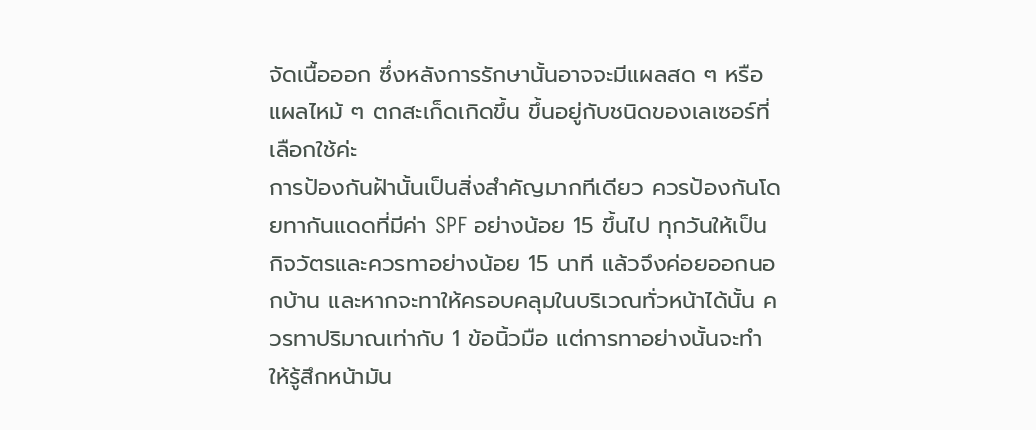จัดเนื้อออก ซึ่งหลังการรักษานั้นอาจจะมีแผลสด ๆ หรือแผลไหม้ ๆ ตกสะเก็ดเกิดขึ้น ขึ้นอยู่กับชนิดของเลเซอร์ที่เลือกใช้ค่ะ
การป้องกันฝ้านั้นเป็นสิ่งสำคัญมากทีเดียว ควรป้องกันโดยทากันแดดที่มีค่า SPF อย่างน้อย 15 ขึ้นไป ทุกวันให้เป็นกิจวัตรและควรทาอย่างน้อย 15 นาที แล้วจึงค่อยออกนอกบ้าน และหากจะทาให้ครอบคลุมในบริเวณทั่วหน้าได้นั้น ควรทาปริมาณเท่ากับ 1 ข้อนิ้วมือ แต่การทาอย่างนั้นจะทำให้รู้สึกหน้ามัน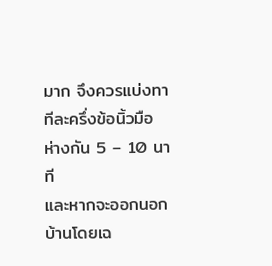มาก จึงควรแบ่งทาทีละครึ่งข้อนิ้วมือ ห่างกัน 5 – 10 นาที
และหากจะออกนอกบ้านโดยเฉ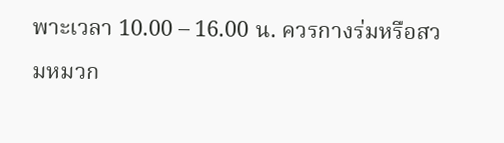พาะเวลา 10.00 – 16.00 น. ควรกางร่มหรือสวมหมวก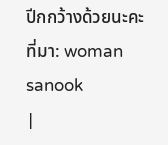ปีกกว้างด้วยนะคะ
ที่มา: woman sanook
|